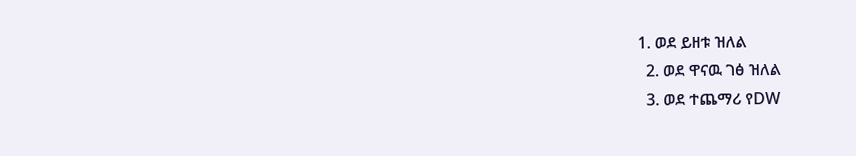1. ወደ ይዘቱ ዝለል
  2. ወደ ዋናዉ ገፅ ዝለል
  3. ወደ ተጨማሪ የDW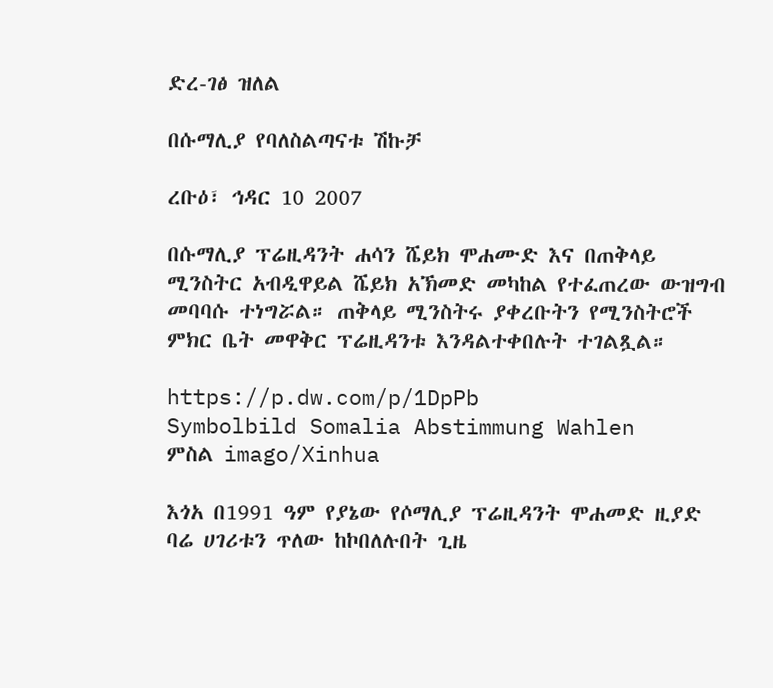ድረ-ገፅ ዝለል

በሱማሊያ የባለስልጣናቱ ሽኩቻ

ረቡዕ፣ ኅዳር 10 2007

በሱማሊያ ፕሬዚዳንት ሐሳን ሼይክ ሞሐሙድ እና በጠቅላይ ሚንስትር አብዲዋይል ሼይክ አኽመድ መካከል የተፈጠረው ውዝግብ መባባሱ ተነግሯል። ጠቅላይ ሚንስትሩ ያቀረቡትን የሚንስትሮች ምክር ቤት መዋቅር ፕሬዚዳንቱ እንዳልተቀበሉት ተገልጿል።

https://p.dw.com/p/1DpPb
Symbolbild Somalia Abstimmung Wahlen
ምስል imago/Xinhua

እጎአ በ1991 ዓም የያኔው የሶማሊያ ፕሬዚዳንት ሞሐመድ ዚያድ ባሬ ሀገሪቱን ጥለው ከኮበለሉበት ጊዜ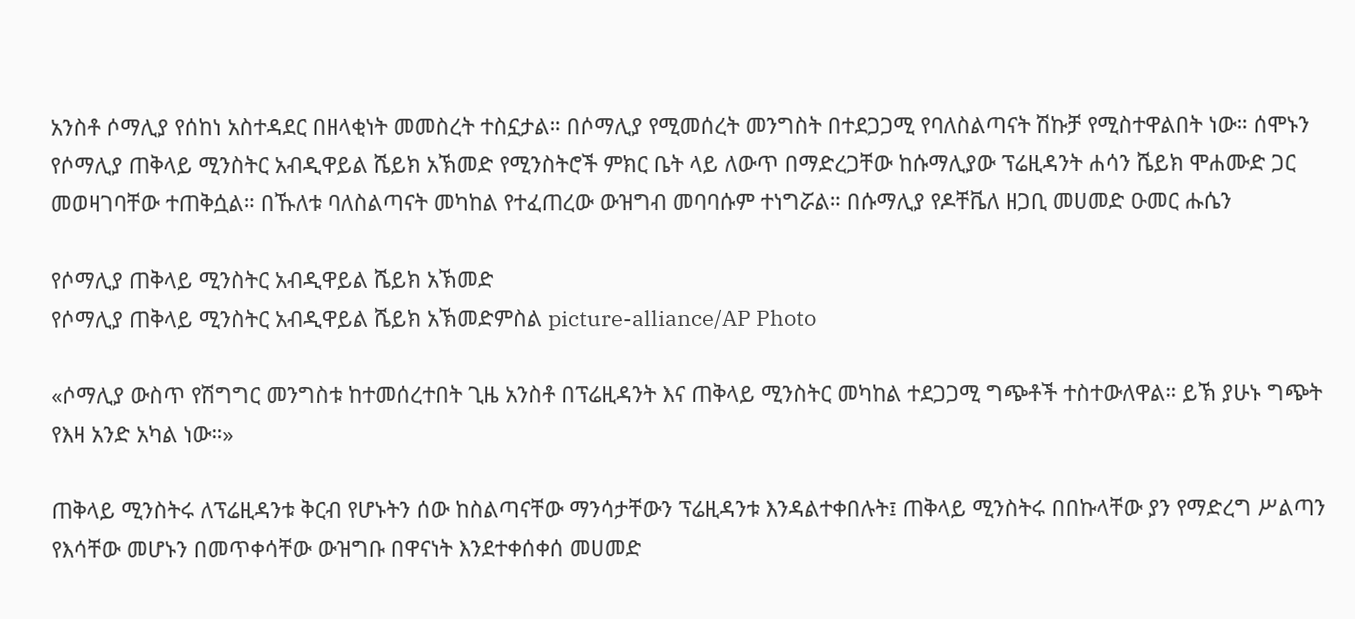አንስቶ ሶማሊያ የሰከነ አስተዳደር በዘላቂነት መመስረት ተስኗታል። በሶማሊያ የሚመሰረት መንግስት በተደጋጋሚ የባለስልጣናት ሽኩቻ የሚስተዋልበት ነው። ሰሞኑን የሶማሊያ ጠቅላይ ሚንስትር አብዲዋይል ሼይክ አኽመድ የሚንስትሮች ምክር ቤት ላይ ለውጥ በማድረጋቸው ከሱማሊያው ፕሬዚዳንት ሐሳን ሼይክ ሞሐሙድ ጋር መወዛገባቸው ተጠቅሷል። በኹለቱ ባለስልጣናት መካከል የተፈጠረው ውዝግብ መባባሱም ተነግሯል። በሱማሊያ የዶቸቬለ ዘጋቢ መሀመድ ዑመር ሑሴን

የሶማሊያ ጠቅላይ ሚንስትር አብዲዋይል ሼይክ አኽመድ
የሶማሊያ ጠቅላይ ሚንስትር አብዲዋይል ሼይክ አኽመድምስል picture-alliance/AP Photo

«ሶማሊያ ውስጥ የሽግግር መንግስቱ ከተመሰረተበት ጊዜ አንስቶ በፕሬዚዳንት እና ጠቅላይ ሚንስትር መካከል ተደጋጋሚ ግጭቶች ተስተውለዋል። ይኽ ያሁኑ ግጭት የእዛ አንድ አካል ነው።»

ጠቅላይ ሚንስትሩ ለፕሬዚዳንቱ ቅርብ የሆኑትን ሰው ከስልጣናቸው ማንሳታቸውን ፕሬዚዳንቱ እንዳልተቀበሉት፤ ጠቅላይ ሚንስትሩ በበኩላቸው ያን የማድረግ ሥልጣን የእሳቸው መሆኑን በመጥቀሳቸው ውዝግቡ በዋናነት እንደተቀሰቀሰ መሀመድ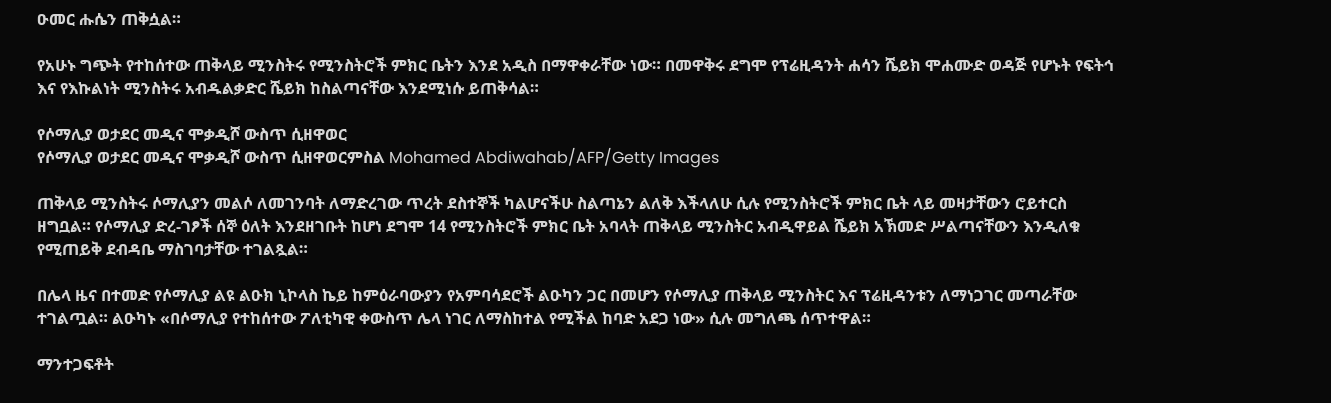ዑመር ሑሴን ጠቅሷል።

የአሁኑ ግጭት የተከሰተው ጠቅላይ ሚንስትሩ የሚንስትሮች ምክር ቤትን እንደ አዲስ በማዋቀራቸው ነው። በመዋቅሩ ደግሞ የፕሬዚዳንት ሐሳን ሼይክ ሞሐሙድ ወዳጅ የሆኑት የፍትኅ እና የእኩልነት ሚንስትሩ አብዱልቃድር ሼይክ ከስልጣናቸው እንደሚነሱ ይጠቅሳል።

የሶማሊያ ወታደር መዲና ሞቃዲሾ ውስጥ ሲዘዋወር
የሶማሊያ ወታደር መዲና ሞቃዲሾ ውስጥ ሲዘዋወርምስል Mohamed Abdiwahab/AFP/Getty Images

ጠቅላይ ሚንስትሩ ሶማሊያን መልሶ ለመገንባት ለማድረገው ጥረት ደስተኞች ካልሆናችሁ ስልጣኔን ልለቅ እችላለሁ ሲሉ የሚንስትሮች ምክር ቤት ላይ መዛታቸውን ሮይተርስ ዘግቧል። የሶማሊያ ድረ-ገፆች ሰኞ ዕለት እንደዘገቡት ከሆነ ደግሞ 14 የሚንስትሮች ምክር ቤት አባላት ጠቅላይ ሚንስትር አብዲዋይል ሼይክ አኽመድ ሥልጣናቸውን እንዲለቁ የሚጠይቅ ደብዳቤ ማስገባታቸው ተገልጿል።

በሌላ ዜና በተመድ የሶማሊያ ልዩ ልዑክ ኒኮላስ ኬይ ከምዕራባውያን የአምባሳደሮች ልዑካን ጋር በመሆን የሶማሊያ ጠቅላይ ሚንስትር እና ፕሬዚዳንቱን ለማነጋገር መጣራቸው ተገልጧል። ልዑካኑ «በሶማሊያ የተከሰተው ፖለቲካዊ ቀውስጥ ሌላ ነገር ለማስከተል የሚችል ከባድ አደጋ ነው» ሲሉ መግለጫ ሰጥተዋል።

ማንተጋፍቶት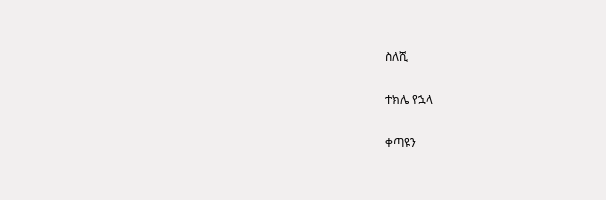ስለሺ

ተክሌ የኋላ

ቀጣዩን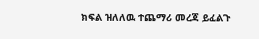ክፍል ዝለለዉ ተጨማሪ መረጃ ይፈልጉ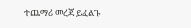ተጨማሪ መረጃ ይፈልጉ